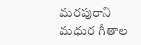మ‌ర‌పురాని మ‌ధుర గీతాల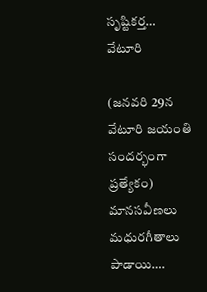సృష్టిక‌ర్త‌… వేటూరి

(జ‌న‌వ‌రి 29న వేటూరి జ‌యంతి సంద‌ర్భంగా ప్ర‌త్యేకం) మానసవీణలు మధురగీతాలు పాడాయి….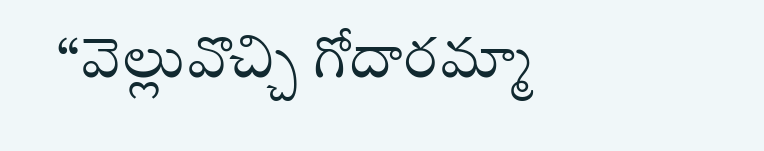“వెల్లువొచ్చి గోదారమ్మా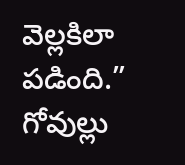వెల్లకిలా పడింది.” గోవుల్లు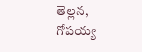తెల్లన, గోపయ్య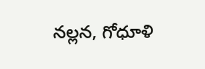నల్లన, గోధూళి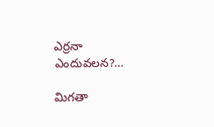ఎర్రనా ఎందువలన?…

మిగతా